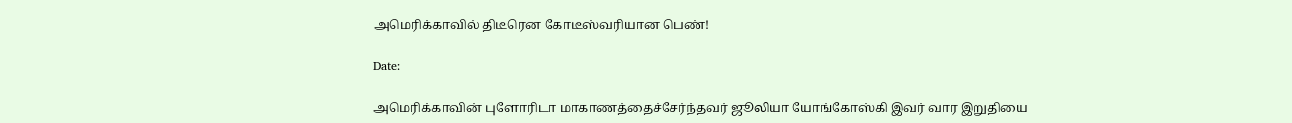அமெரிக்காவில் திடீரென கோடீஸ்வரியான பெண்!

Date:

அமெரிக்காவின் புளோரிடா மாகாணத்தைச்சேர்ந்தவர் ஜூலியா யோங்கோஸ்கி இவர் வார இறுதியை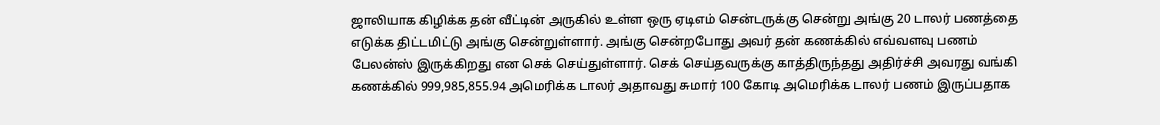ஜாலியாக கிழிக்க தன் வீட்டின் அருகில் உள்ள ஒரு ஏடிஎம் சென்டருக்கு சென்று அங்கு 20 டாலர் பணத்தை எடுக்க திட்டமிட்டு அங்கு சென்றுள்ளார். அங்கு சென்றபோது அவர் தன் கணக்கில் எவ்வளவு பணம் பேலன்ஸ் இருக்கிறது என செக் செய்துள்ளார். செக் செய்தவருக்கு காத்திருந்தது அதிர்ச்சி அவரது வங்கி கணக்கில் 999,985,855.94 அமெரிக்க டாலர் அதாவது சுமார் 100 கோடி அமெரிக்க டாலர் பணம் இருப்பதாக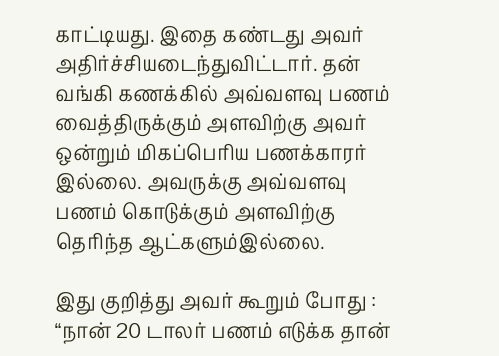காட்டியது. இதை கண்டது அவர் அதிர்ச்சியடைந்துவிட்டார். தன் வங்கி கணக்கில் அவ்வளவு பணம் வைத்திருக்கும் அளவிற்கு அவர் ஒன்றும் மிகப்பெரிய பணக்காரர் இல்லை. அவருக்கு அவ்வளவு பணம் கொடுக்கும் அளவிற்கு தெரிந்த ஆட்களும்இல்லை.

இது குறித்து அவர் கூறும் போது : “நான் 20 டாலர் பணம் எடுக்க தான்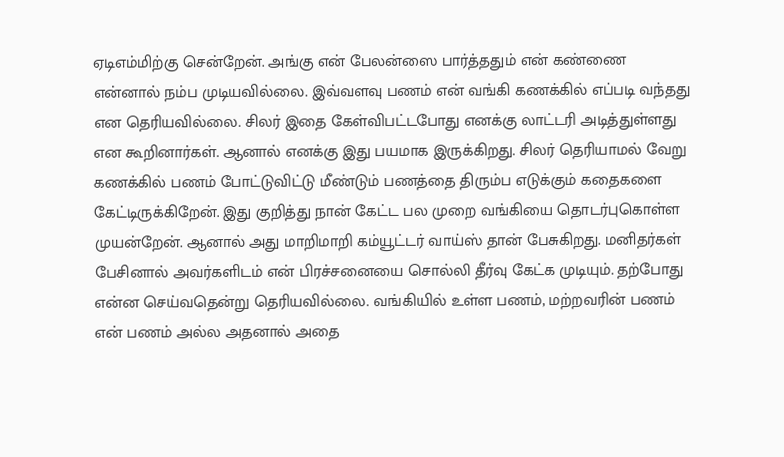ஏடிஎம்மிற்கு சென்றேன். அங்கு என் பேலன்ஸை பார்த்ததும் என் கண்ணை என்னால் நம்ப முடியவில்லை. இவ்வளவு பணம் என் வங்கி கணக்கில் எப்படி வந்தது என தெரியவில்லை. சிலர் இதை கேள்விபட்டபோது எனக்கு லாட்டரி அடித்துள்ளது என கூறினார்கள். ஆனால் எனக்கு இது பயமாக இருக்கிறது. சிலர் தெரியாமல் வேறு கணக்கில் பணம் போட்டுவிட்டு மீண்டும் பணத்தை திரும்ப எடுக்கும் கதைகளை கேட்டிருக்கிறேன். இது குறித்து நான் கேட்ட பல முறை வங்கியை தொடர்புகொள்ள முயன்றேன். ஆனால் அது மாறிமாறி கம்யூட்டர் வாய்ஸ் தான் பேசுகிறது. மனிதர்கள் பேசினால் அவர்களிடம் என் பிரச்சனையை சொல்லி தீர்வு கேட்க முடியும். தற்போது என்ன செய்வதென்று தெரியவில்லை. வங்கியில் உள்ள பணம், மற்றவரின் பணம் என் பணம் அல்ல அதனால் அதை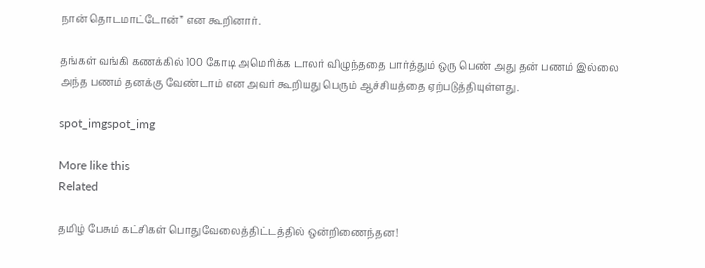நான் தொடமாட்டோன்” என கூறினார்.

தங்கள் வங்கி கணக்கில் 100 கோடி அமெரிக்க டாலர் விழுந்ததை பார்த்தும் ஒரு பெண் அது தன் பணம் இல்லை அந்த பணம் தனக்கு வேண்டாம் என அவர் கூறியது பெரும் ஆச்சியத்தை ஏற்படுத்தியுள்ளது.

spot_imgspot_img

More like this
Related

தமிழ் பேசும் கட்சிகள் பொதுவேலைத்திட்டத்தில் ஒன்றிணைந்தன!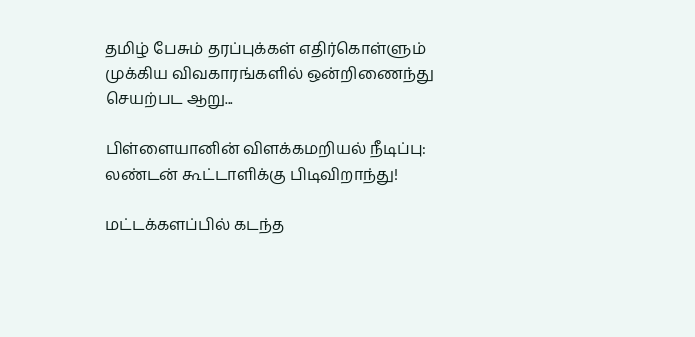தமிழ் பேசும் தரப்புக்கள் எதிர்கொள்ளும் முக்கிய விவகாரங்களில் ஒன்றிணைந்து செயற்பட ஆறு...

பிள்ளையானின் விளக்கமறியல் நீடிப்பு: லண்டன் கூட்டாளிக்கு பிடிவிறாந்து!

மட்டக்களப்பில் கடந்த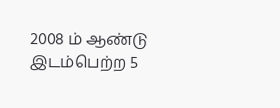2008 ம் ஆண்டு இடம்பெற்ற 5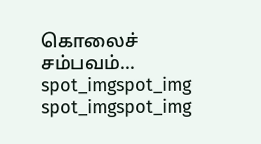கொலைச் சம்பவம்...
spot_imgspot_img
spot_imgspot_img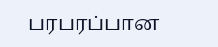பரபரப்பான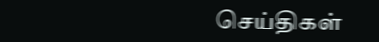செய்திகள்